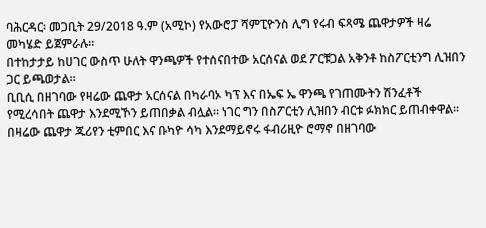ባሕርዳር፡ መጋቢት 29/2018 ዓ.ም (አሚኮ) የአውሮፓ ሻምፒዮንስ ሊግ የሩብ ፍጻሜ ጨዋታዎች ዛሬ መካሄድ ይጀምራሉ።
በተከታታይ ከሀገር ውስጥ ሁለት ዋንጫዎች የተሰናበተው አርሰናል ወደ ፖርቹጋል አቅንቶ ከስፖርቲንግ ሊዝበን ጋር ይጫወታል።
ቢቢሲ በዘገባው የዛሬው ጨዋታ አርሰናል በካራባኦ ካፕ እና በኤፍ ኤ ዋንጫ የገጠሙትን ሽንፈቶች የሚረሳበት ጨዋታ እንደሚኾን ይጠበቃል ብሏል። ነገር ግን በስፖርቲን ሊዝበን ብርቱ ፉክክር ይጠብቀዋል።
በዛሬው ጨዋታ ጁሪየን ቲምበር እና ቡካዮ ሳካ እንደማይኖሩ ፋብሪዚዮ ሮማኖ በዘገባው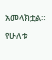አመላክቷል። የሁለቱ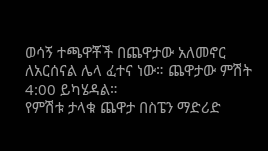ወሳኝ ተጫዋቾች በጨዋታው አለመኖር ለአርሰናል ሌላ ፈተና ነው። ጨዋታው ምሽት 4:00 ይካሄዳል።
የምሽቱ ታላቁ ጨዋታ በስፔን ማድሪድ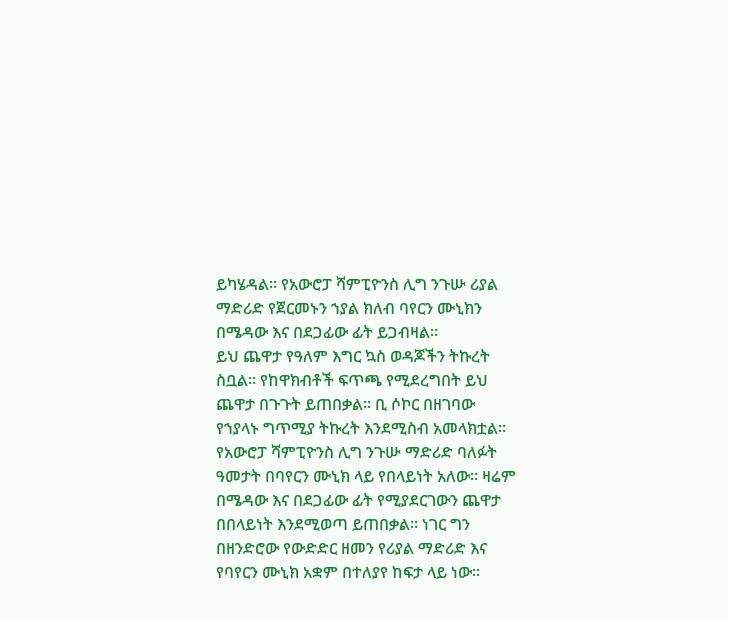ይካሄዳል። የአውሮፓ ሻምፒዮንስ ሊግ ንጉሡ ሪያል ማድሪድ የጀርመኑን ኀያል ክለብ ባየርን ሙኒክን በሜዳው እና በደጋፊው ፊት ይጋብዛል።
ይህ ጨዋታ የዓለም እግር ኳስ ወዳጆችን ትኩረት ስቧል። የከዋክብቶች ፍጥጫ የሚደረግበት ይህ ጨዋታ በጉጉት ይጠበቃል። ቢ ሶኮር በዘገባው የኀያላኑ ግጥሚያ ትኩረት እንደሚስብ አመላክቷል።
የአውሮፓ ሻምፒዮንስ ሊግ ንጉሡ ማድሪድ ባለፉት ዓመታት በባየርን ሙኒክ ላይ የበላይነት አለው። ዛሬም በሜዳው እና በደጋፊው ፊት የሚያደርገውን ጨዋታ በበላይነት እንደሚወጣ ይጠበቃል። ነገር ግን በዘንድሮው የውድድር ዘመን የሪያል ማድሪድ እና የባየርን ሙኒክ አቋም በተለያየ ከፍታ ላይ ነው።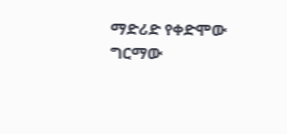ማድሪድ የቀድሞው ግርማው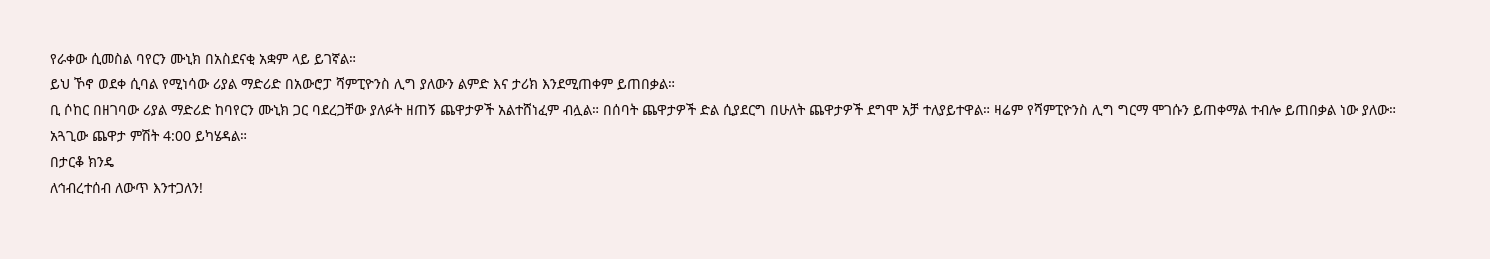የራቀው ሲመስል ባየርን ሙኒክ በአስደናቂ አቋም ላይ ይገኛል።
ይህ ኾኖ ወደቀ ሲባል የሚነሳው ሪያል ማድሪድ በአውሮፓ ሻምፒዮንስ ሊግ ያለውን ልምድ እና ታሪክ እንደሚጠቀም ይጠበቃል።
ቢ ሶከር በዘገባው ሪያል ማድሪድ ከባየርን ሙኒክ ጋር ባደረጋቸው ያለፉት ዘጠኝ ጨዋታዎች አልተሸነፈም ብሏል። በሰባት ጨዋታዎች ድል ሲያደርግ በሁለት ጨዋታዎች ደግሞ አቻ ተለያይተዋል። ዛሬም የሻምፒዮንስ ሊግ ግርማ ሞገሱን ይጠቀማል ተብሎ ይጠበቃል ነው ያለው።
አጓጊው ጨዋታ ምሽት 4:00 ይካሄዳል።
በታርቆ ክንዴ
ለኅብረተሰብ ለውጥ እንተጋለን!